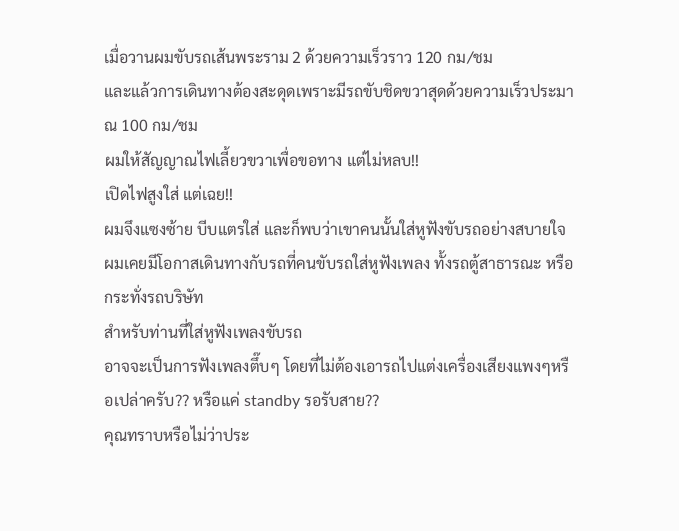เมื่อวานผมขับรถเส้นพระราม 2 ด้วยความเร็วราว 120 กม/ชม
และแล้วการเดินทางต้องสะดุดเพราะมีรถขับชิดขวาสุดด้วยความเร็วประมาณ 100 กม/ชม
ผมให้สัญญาณไฟเลี้ยวขวาเพื่อขอทาง แต่ไม่หลบ!!
เปิดไฟสูงใส่ แต่เฉย!!
ผมจึงแซงซ้าย บีบแตรใส่ และก็พบว่าเขาคนนั้นใส่หูฟังขับรถอย่างสบายใจ
ผมเคยมีโอกาสเดินทางกับรถที่คนขับรถใส่หูฟังเพลง ทั้งรถตู้สาธารณะ หรือกระทั่งรถบริษัท
สำหรับท่านที่ใส่หูฟังเพลงขับรถ
อาจจะเป็นการฟังเพลงตึ๊บๆ โดยที่ไม่ต้องเอารถไปแต่งเครื่องเสียงแพงๆหรือเปล่าครับ?? หรือแค่ standby รอรับสาย??
คุณทราบหรือไม่ว่าประ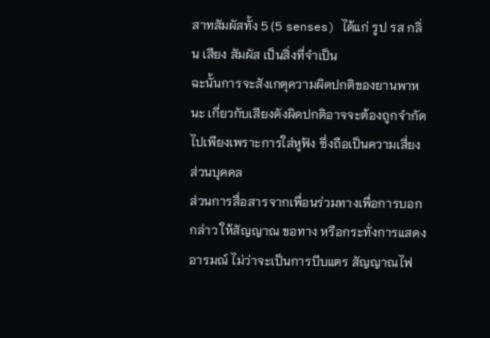สาทสัมผัสทั้ง 5 (5 senses) ได้แก่ รูป รส กลิ่น เสียง สัมผัส เป็นสิ่งที่จำเป็น
ฉะนั้นการจะสังเกตุความผิดปกติของยานพาหนะ เกี่ยวกับเสียงดังผิดปกติอาจจะต้องถูกจำกัดไปเพียงเพราะการใส่หูฟัง ซึ่งถือเป็นความเสี่ยงส่วนบุคคล
ส่วนการสื่อสารจากเพื่อนร่วมทางเพื่อการบอกกล่าว ให้สัญญาณ ขอทาง หรือกระทั่งการแสดงอารมณ์ ไม่ว่าจะเป็นการบีบแตร สัญญาณไฟ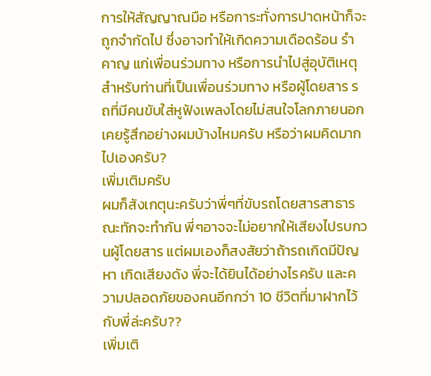การให้สัญญาณมือ หรือการะทั่งการปาดหน้าก็จะถูกจำกัดไป ซึ่งอาจทำให้เกิดความเดือดร้อน รำคาญ แก่เพื่อนร่วมทาง หรือการนำไปสู่อุบัติเหตุ
สำหรับท่านที่เป็นเพื่อนร่วมทาง หรือผู้โดยสาร รถที่มีคนขับใส่หูฟังเพลงโดยไม่สนใจโลกภายนอก เคยรู้สึกอย่างผมบ้างไหมครับ หรือว่าผมคิดมากไปเองครับ?
เพิ่มเติมครับ
ผมก็สังเกตุนะครับว่าพี่ๆที่ขับรถโดยสารสาธารณะทักจะทำกัน พี่ๆอาจจะไม่อยากให้เสียงไปรบกวนผู้โดยสาร แต่ผมเองก็สงสัยว่าถ้ารถเกิดมีปัญหา เกิดเสียงดัง พี่จะได้ยินได้อย่างไรครับ และความปลอดภัยของคนอีกกว่า 10 ชีวิตที่มาฝากไว้กับพี่ล่ะครับ??
เพิ่มเติ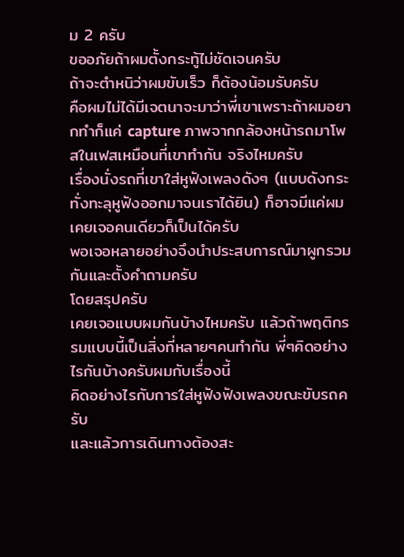ม 2 ครับ
ขออภัยถ้าผมตั้งกระทู้ไม่ชัดเจนครับ
ถ้าจะตำหนิว่าผมขับเร็ว ก็ต้องน้อมรับครับ
คือผมไม่ได้มีเจตนาจะมาว่าพี่เขาเพราะถ้าผมอยากทำก็แค่ capture ภาพจากกล้องหน้ารถมาโพสในเฟสเหมือนที่เขาทำกัน จริงไหมครับ
เรื่องนั่งรถที่เขาใส่หูฟังเพลงดังๆ (แบบดังกระทั่งทะลุหูฟังออกมาจนเราได้ยิน) ก็อาจมีแค่ผมเคยเจอคนเดียวก็เป็นได้ครับ
พอเจอหลายอย่างจึงนำประสบการณ์มาผูกรวมกันและตั้งคำถามครับ
โดยสรุปครับ
เคยเจอแบบผมกันบ้างไหมครับ แล้วถ้าพฤติกรรมแบบนี้เป็นสิ่งที่หลายๆคนทำกัน พี่ๆคิดอย่างไรกันบ้างครับผมกับเรื่องนี้
คิดอย่างไรกับการใส่หูฟังฟังเพลงขณะขับรถครับ
และแล้วการเดินทางต้องสะ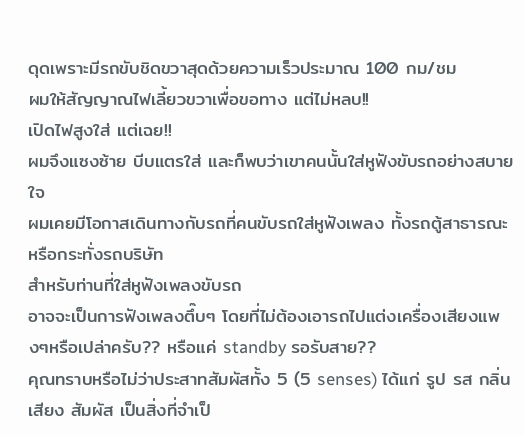ดุดเพราะมีรถขับชิดขวาสุดด้วยความเร็วประมาณ 100 กม/ชม
ผมให้สัญญาณไฟเลี้ยวขวาเพื่อขอทาง แต่ไม่หลบ!!
เปิดไฟสูงใส่ แต่เฉย!!
ผมจึงแซงซ้าย บีบแตรใส่ และก็พบว่าเขาคนนั้นใส่หูฟังขับรถอย่างสบายใจ
ผมเคยมีโอกาสเดินทางกับรถที่คนขับรถใส่หูฟังเพลง ทั้งรถตู้สาธารณะ หรือกระทั่งรถบริษัท
สำหรับท่านที่ใส่หูฟังเพลงขับรถ
อาจจะเป็นการฟังเพลงตึ๊บๆ โดยที่ไม่ต้องเอารถไปแต่งเครื่องเสียงแพงๆหรือเปล่าครับ?? หรือแค่ standby รอรับสาย??
คุณทราบหรือไม่ว่าประสาทสัมผัสทั้ง 5 (5 senses) ได้แก่ รูป รส กลิ่น เสียง สัมผัส เป็นสิ่งที่จำเป็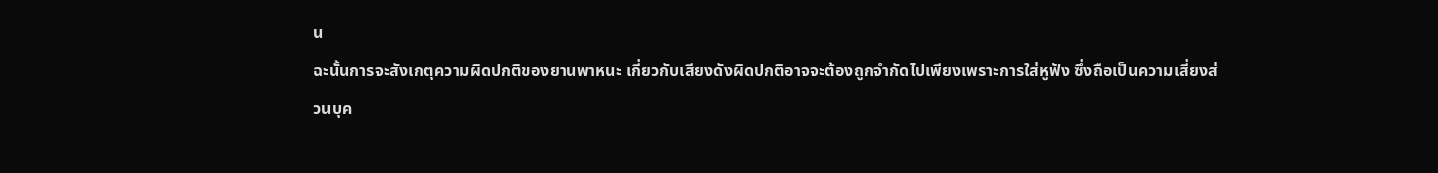น
ฉะนั้นการจะสังเกตุความผิดปกติของยานพาหนะ เกี่ยวกับเสียงดังผิดปกติอาจจะต้องถูกจำกัดไปเพียงเพราะการใส่หูฟัง ซึ่งถือเป็นความเสี่ยงส่วนบุค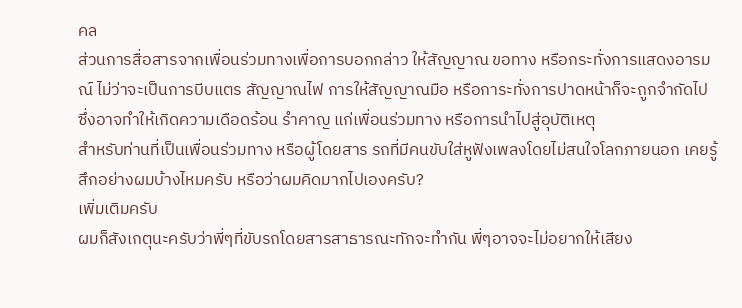คล
ส่วนการสื่อสารจากเพื่อนร่วมทางเพื่อการบอกกล่าว ให้สัญญาณ ขอทาง หรือกระทั่งการแสดงอารมณ์ ไม่ว่าจะเป็นการบีบแตร สัญญาณไฟ การให้สัญญาณมือ หรือการะทั่งการปาดหน้าก็จะถูกจำกัดไป ซึ่งอาจทำให้เกิดความเดือดร้อน รำคาญ แก่เพื่อนร่วมทาง หรือการนำไปสู่อุบัติเหตุ
สำหรับท่านที่เป็นเพื่อนร่วมทาง หรือผู้โดยสาร รถที่มีคนขับใส่หูฟังเพลงโดยไม่สนใจโลกภายนอก เคยรู้สึกอย่างผมบ้างไหมครับ หรือว่าผมคิดมากไปเองครับ?
เพิ่มเติมครับ
ผมก็สังเกตุนะครับว่าพี่ๆที่ขับรถโดยสารสาธารณะทักจะทำกัน พี่ๆอาจจะไม่อยากให้เสียง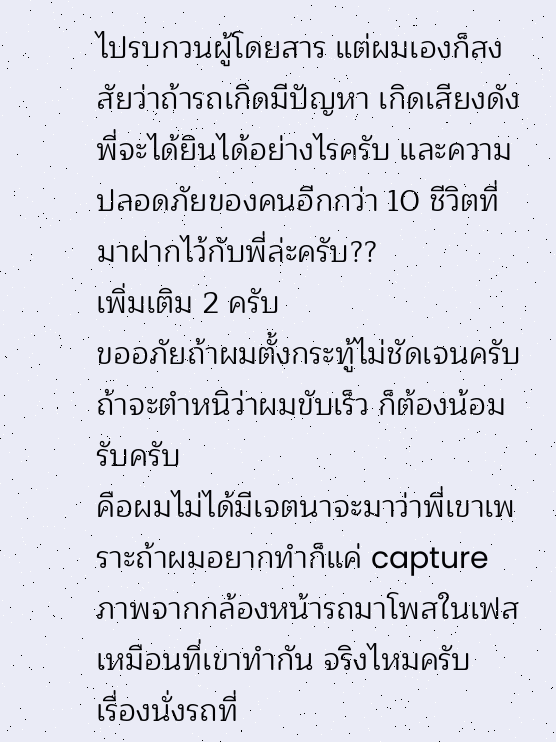ไปรบกวนผู้โดยสาร แต่ผมเองก็สงสัยว่าถ้ารถเกิดมีปัญหา เกิดเสียงดัง พี่จะได้ยินได้อย่างไรครับ และความปลอดภัยของคนอีกกว่า 10 ชีวิตที่มาฝากไว้กับพี่ล่ะครับ??
เพิ่มเติม 2 ครับ
ขออภัยถ้าผมตั้งกระทู้ไม่ชัดเจนครับ
ถ้าจะตำหนิว่าผมขับเร็ว ก็ต้องน้อมรับครับ
คือผมไม่ได้มีเจตนาจะมาว่าพี่เขาเพราะถ้าผมอยากทำก็แค่ capture ภาพจากกล้องหน้ารถมาโพสในเฟสเหมือนที่เขาทำกัน จริงไหมครับ
เรื่องนั่งรถที่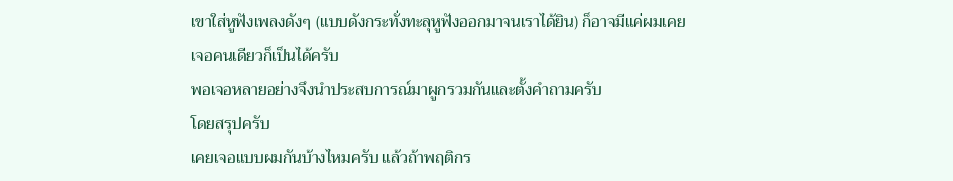เขาใส่หูฟังเพลงดังๆ (แบบดังกระทั่งทะลุหูฟังออกมาจนเราได้ยิน) ก็อาจมีแค่ผมเคยเจอคนเดียวก็เป็นได้ครับ
พอเจอหลายอย่างจึงนำประสบการณ์มาผูกรวมกันและตั้งคำถามครับ
โดยสรุปครับ
เคยเจอแบบผมกันบ้างไหมครับ แล้วถ้าพฤติกร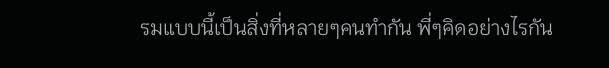รมแบบนี้เป็นสิ่งที่หลายๆคนทำกัน พี่ๆคิดอย่างไรกัน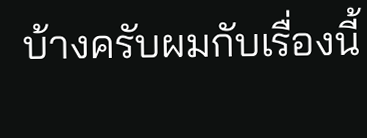บ้างครับผมกับเรื่องนี้